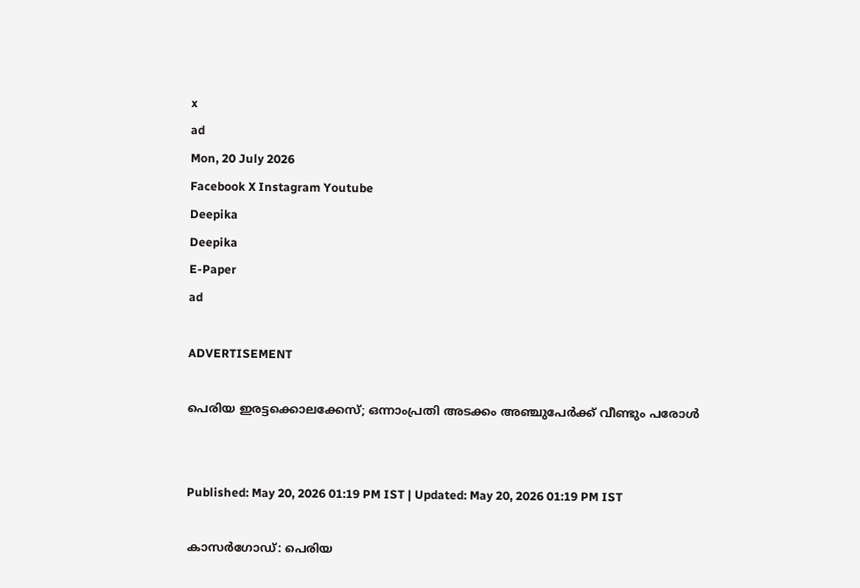x
ad
Mon, 20 July 2026
Facebook X Instagram Youtube
Deepika
Deepika
E-Paper
ad

ADVERTISEMENT

പെരിയ ഇരട്ടക്കൊലക്കേസ്; ഒന്നാംപ്രതി അടക്കം അഞ്ചുപേർക്ക് വീണ്ടും പരോൾ


Published: May 20, 2026 01:19 PM IST | Updated: May 20, 2026 01:19 PM IST

കാസർഗോഡ്: പെരിയ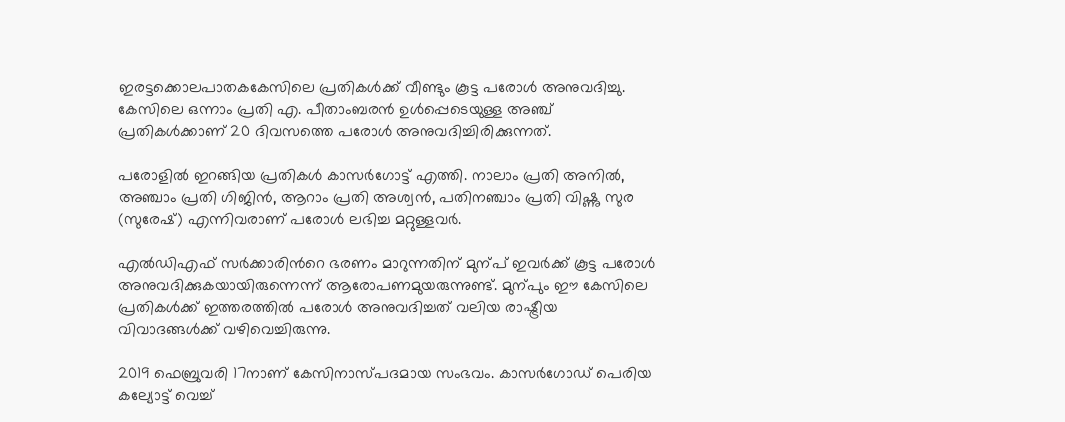ഇരട്ടക്കൊലപാതകകേസിലെ പ്രതികൾക്ക് വീണ്ടും കൂട്ട പരോൾ അനുവദിച്ചു. കേസിലെ ഒന്നാം പ്രതി എ. പീതാംബരൻ ഉൾപ്പെടെയുള്ള അഞ്ച് പ്രതികൾക്കാണ് 20 ദിവസത്തെ പരോൾ അനുവദിച്ചിരിക്കുന്നത്.

പരോളിൽ ഇറങ്ങിയ പ്രതികൾ കാസർഗോട്ട് എത്തി. നാലാം പ്രതി അനിൽ, അഞ്ചാം പ്രതി ഗിജിൻ, ആറാം പ്രതി അശ്വൻ, പതിനഞ്ചാം പ്രതി വിഷ്ണു സുര (സുരേഷ്) എന്നിവരാണ് പരോൾ ലഭിച്ച മറ്റുള്ളവർ.

എൽഡിഎഫ് സർക്കാരിന്‍റെ ഭരണം മാറുന്നതിന് മുന്പ് ഇവർക്ക് കൂട്ട പരോൾ അനുവദിക്കുകയായിരുന്നെന്ന് ആരോപണമുയരുന്നുണ്ട്. മുന്പും ഈ കേസിലെ പ്രതികൾക്ക് ഇത്തരത്തിൽ പരോൾ അനുവദിച്ചത് വലിയ രാഷ്ട്രീയ വിവാദങ്ങൾക്ക് വഴിവെച്ചിരുന്നു.

2019 ഫെബ്രുവരി 17നാണ് കേസിനാസ്പദമായ സംഭവം. കാസർഗോഡ് പെരിയ കല്യോട്ട് വെച്ച്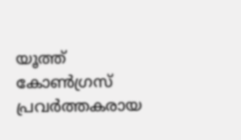യൂത്ത് കോൺഗ്രസ് പ്രവർത്തകരായ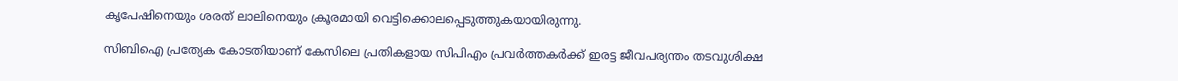കൃപേഷിനെയും ശരത് ലാലിനെയും ക്രൂരമായി വെട്ടിക്കൊലപ്പെടുത്തുകയായിരുന്നു.

സിബിഐ പ്രത്യേക കോടതിയാണ് കേസിലെ പ്രതികളായ സിപിഎം പ്രവർത്തകർക്ക് ഇരട്ട ജീവപര്യന്തം തടവുശിക്ഷ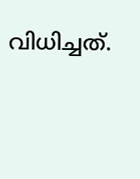വിധിച്ചത്.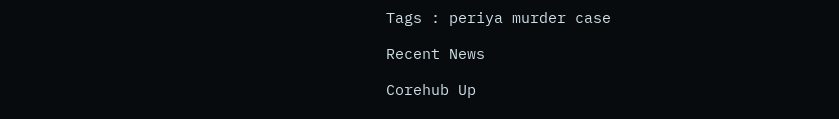Tags : periya murder case

Recent News

Corehub Up